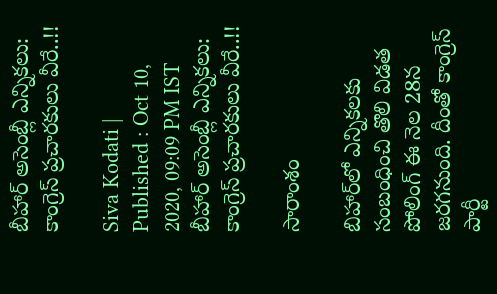బీహార్ అసెంబ్లీ ఎన్నికలు: కాంగ్రెస్ ప్రచారకులు వీరే..!!

Siva Kodati |
Published : Oct 10, 2020, 09:09 PM IST
బీహార్ అసెంబ్లీ ఎన్నికలు: కాంగ్రెస్ ప్రచారకులు వీరే..!!

సారాంశం

బిహార్‌లో ఎన్నికలకు సంబంధించి తొలి విడత పోలింగ్‌ ఈ నెల 28న జరగనుంది. దీంతో కాంగ్రెస్ పార్టీ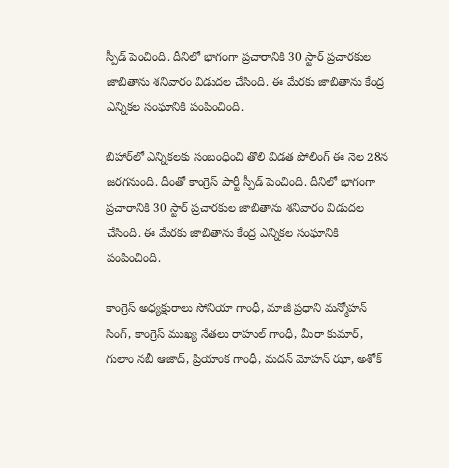స్పీడ్ పెంచింది. దీనిలో భాగంగా ప్రచారానికి 30 స్టార్ ప్రచారకుల జాబితాను శనివారం విడుదల చేసింది. ఈ మేరకు జాబితాను కేంద్ర ఎన్నికల సంఘానికి పంపించింది.

బిహార్‌లో ఎన్నికలకు సంబంధించి తొలి విడత పోలింగ్‌ ఈ నెల 28న జరగనుంది. దీంతో కాంగ్రెస్ పార్టీ స్పీడ్ పెంచింది. దీనిలో భాగంగా ప్రచారానికి 30 స్టార్ ప్రచారకుల జాబితాను శనివారం విడుదల చేసింది. ఈ మేరకు జాబితాను కేంద్ర ఎన్నికల సంఘానికి పంపించింది.

కాంగ్రెస్‌ అధ్యక్షురాలు సోనియా గాంధీ, మాజీ ప్రధాని మన్మోహన్‌ సింగ్‌, కాంగ్రెస్‌ ముఖ్య నేతలు రాహుల్‌ గాంధీ, మీరా కుమార్‌, గులాం నబీ ఆజాద్‌, ప్రియాంక గాంధీ, మదన్‌ మోహన్‌ ఝా, అశోక్‌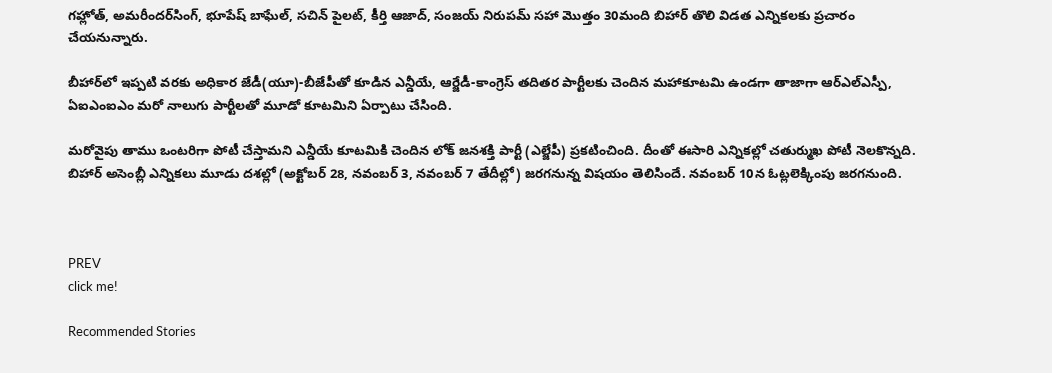గహ్లోత్‌, అమరీందర్‌సింగ్‌, భూపేష్‌ బాఘేల్‌, సచిన్‌ పైలట్‌, కీర్తి ఆజాద్‌, సంజయ్‌ నిరుపమ్‌ సహా మొత్తం 30మంది బిహార్‌ తొలి విడత ఎన్నికలకు ప్రచారం చేయనున్నారు.

బీహార్‌లో ఇప్పటి వరకు అధికార జేడీ(యూ)-బీజేపీతో కూడిన ఎన్డీయే, ఆర్జేడీ-కాంగ్రెస్ తదితర పార్టీల‌కు చెందిన మహాకూటమి ఉండగా తాజాగా ఆర్ఎల్ఎస్పీ, ఏఐఎంఐఎం మరో నాలుగు పార్టీలతో మూడో కూటమిని ఏర్పాటు చేసింది.

మరోవైపు తాము ఒంటరిగా పోటీ చేస్తామని ఎన్డీయే కూటమికి చెందిన లోక్ జనశక్తి పార్టీ (ఎల్జేపీ) ప్రకటించింది. దీంతో ఈసారి ఎన్నికల్లో చతుర్ముఖ పోటీ నెలకొన్నది. బిహార్‌ అసెంబ్లీ ఎన్నికలు మూడు దశల్లో (అక్టోబర్‌ 28, నవంబర్‌ 3, నవంబర్‌ 7 తేదీల్లో) జరగనున్న విషయం తెలిసిందే. నవంబర్‌ 10న ఓట్లలెక్కింపు జరగనుంది.



PREV
click me!

Recommended Stories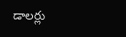డాలర్లు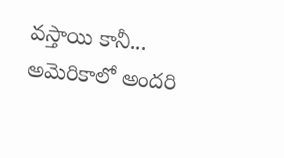వస్తాయి కానీ... అమెరికాలో అందరి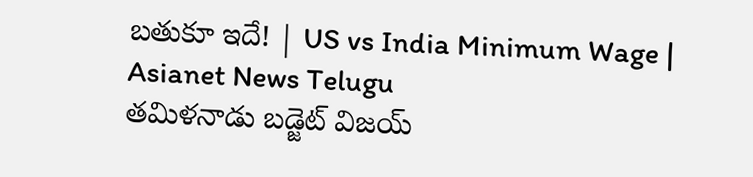బతుకూ ఇదే! | US vs India Minimum Wage | Asianet News Telugu
తమిళనాడు బడ్జెట్ విజయ్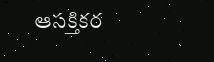ఆసక్తికర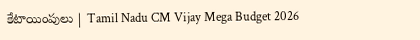కేటాయింపులు | Tamil Nadu CM Vijay Mega Budget 2026